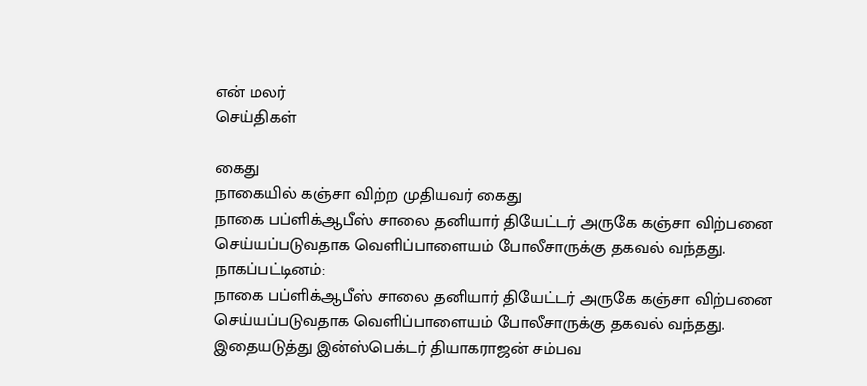என் மலர்
செய்திகள்

கைது
நாகையில் கஞ்சா விற்ற முதியவர் கைது
நாகை பப்ளிக்ஆபீஸ் சாலை தனியார் தியேட்டர் அருகே கஞ்சா விற்பனை செய்யப்படுவதாக வெளிப்பாளையம் போலீசாருக்கு தகவல் வந்தது.
நாகப்பட்டினம்:
நாகை பப்ளிக்ஆபீஸ் சாலை தனியார் தியேட்டர் அருகே கஞ்சா விற்பனை செய்யப்படுவதாக வெளிப்பாளையம் போலீசாருக்கு தகவல் வந்தது. இதையடுத்து இன்ஸ்பெக்டர் தியாகராஜன் சம்பவ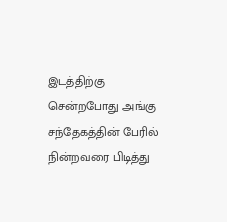இடத்திற்கு சென்றபோது அங்கு சந்தேகத்தின் பேரில் நின்றவரை பிடித்து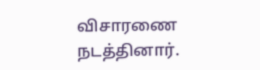விசாரணை நடத்தினார்.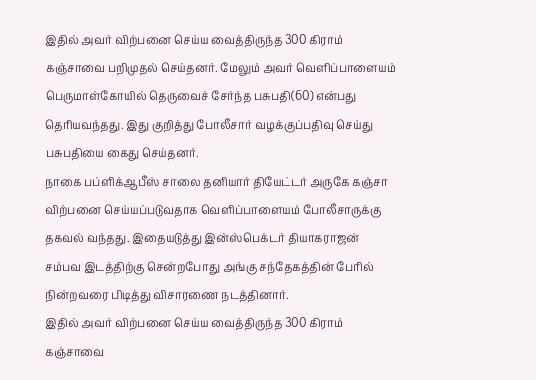இதில் அவர் விற்பனை செய்ய வைத்திருந்த 300 கிராம் கஞ்சாவை பறிமுதல் செய்தனர். மேலும் அவர் வெளிப்பாளையம் பெருமாள்கோயில் தெருவைச் சேர்ந்த பசுபதி(60) என்பது தெரியவந்தது. இது குறித்து போலீசார் வழக்குப்பதிவு செய்து பசுபதியை கைது செய்தனர்.
நாகை பப்ளிக்ஆபீஸ் சாலை தனியார் தியேட்டர் அருகே கஞ்சா விற்பனை செய்யப்படுவதாக வெளிப்பாளையம் போலீசாருக்கு தகவல் வந்தது. இதையடுத்து இன்ஸ்பெக்டர் தியாகராஜன் சம்பவ இடத்திற்கு சென்றபோது அங்கு சந்தேகத்தின் பேரில் நின்றவரை பிடித்து விசாரணை நடத்தினார்.
இதில் அவர் விற்பனை செய்ய வைத்திருந்த 300 கிராம் கஞ்சாவை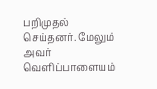பறிமுதல் செய்தனர். மேலும் அவர் வெளிப்பாளையம்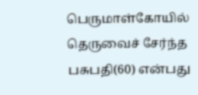பெருமாள்கோயில் தெருவைச் சேர்ந்த பசுபதி(60) என்பது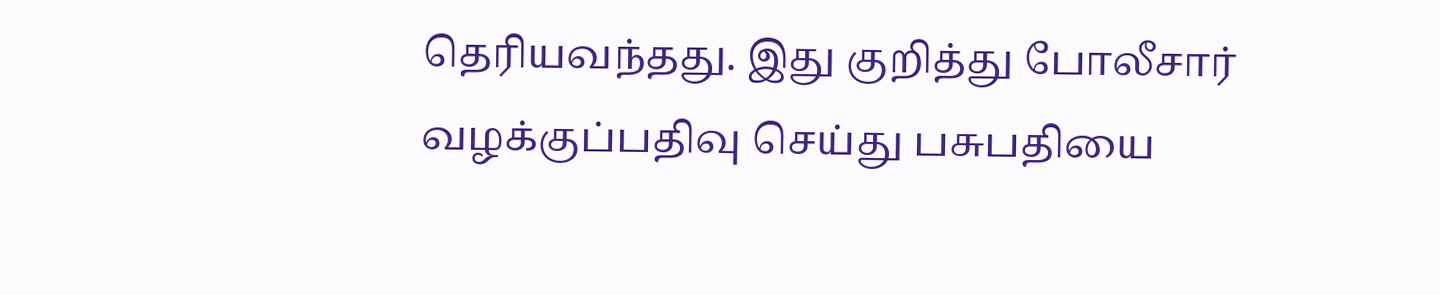தெரியவந்தது. இது குறித்து போலீசார் வழக்குப்பதிவு செய்து பசுபதியை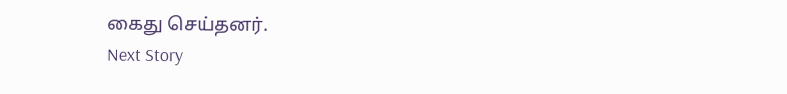கைது செய்தனர்.
Next Story